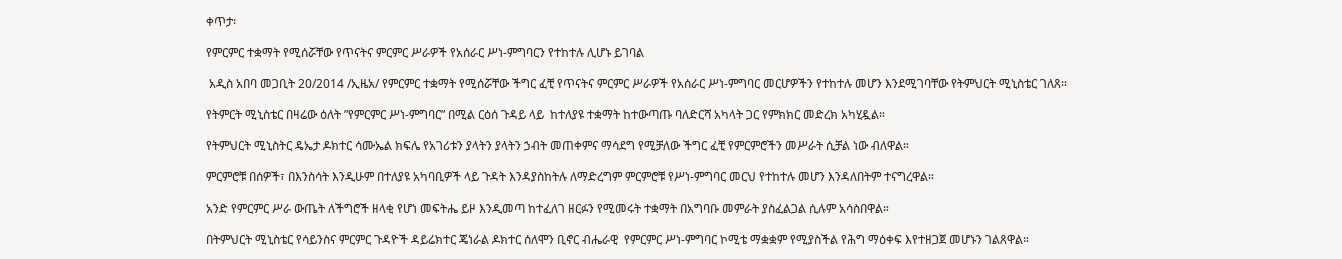ቀጥታ፡

የምርምር ተቋማት የሚሰሯቸው የጥናትና ምርምር ሥራዎች የአሰራር ሥነ-ምግባርን የተከተሉ ሊሆኑ ይገባል

 አዲስ አበባ መጋቢት 20/2014 /ኢዜአ/ የምርምር ተቋማት የሚሰሯቸው ችግር ፈቺ የጥናትና ምርምር ሥራዎች የአሰራር ሥነ-ምግባር መርሆዎችን የተከተሉ መሆን እንደሚገባቸው የትምህርት ሚኒስቴር ገለጸ።

የትምርት ሚኒስቴር በዛሬው ዕለት ”የምርምር ሥነ-ምግባር” በሚል ርዕሰ ጉዳይ ላይ  ከተለያዩ ተቋማት ከተውጣጡ ባለድርሻ አካላት ጋር የምክክር መድረክ አካሂዷል።

የትምህርት ሚኒስትር ዴኤታ ዶክተር ሳሙኤል ክፍሌ የአገሪቱን ያላትን ያላትን ኃብት መጠቀምና ማሳደግ የሚቻለው ችግር ፈቺ የምርምሮችን መሥራት ሲቻል ነው ብለዋል።

ምርምሮቹ በሰዎች፣ በእንስሳት እንዲሁም በተለያዩ አካባቢዎች ላይ ጉዳት እንዳያስከትሉ ለማድረግም ምርምሮቹ የሥነ-ምግባር መርህ የተከተሉ መሆን እንዳለበትም ተናግረዋል።

አንድ የምርምር ሥራ ውጤት ለችግሮች ዘላቂ የሆነ መፍትሔ ይዞ እንዲመጣ ከተፈለገ ዘርፉን የሚመሩት ተቋማት በአግባቡ መምራት ያስፈልጋል ሲሉም አሳስበዋል።

በትምህርት ሚኒስቴር የሳይንስና ምርምር ጉዳዮች ዳይሬክተር ጄነራል ዶክተር ሰለሞን ቢኖር ብሔራዊ  የምርምር ሥነ-ምግባር ኮሚቴ ማቋቋም የሚያስችል የሕግ ማዕቀፍ እየተዘጋጀ መሆኑን ገልጸዋል።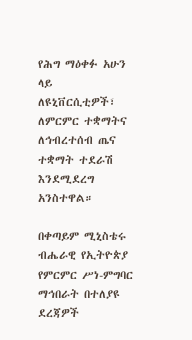የሕግ ማዕቀፉ አሁን ላይ ለዩኒቨርሲቲዎች፣ ለምርምር ተቋማትና ለኅብረተሰብ ጤና ተቋማት ተደራሽ እንደሚደረግ አንስተዋል።

በቀጣይም ሚኒስቴሩ ብሔራዊ የኢትዮጵያ የምርምር ሥነ-ምግባር ማኅበራት በተለያዩ ደረጃዎች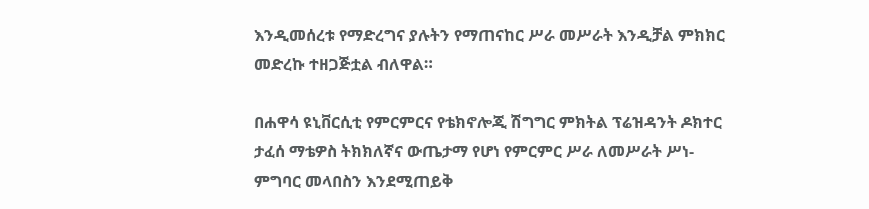እንዲመሰረቱ የማድረግና ያሉትን የማጠናከር ሥራ መሥራት እንዲቻል ምክክር መድረኩ ተዘጋጅቷል ብለዋል።

በሐዋሳ ዩኒቨርሲቲ የምርምርና የቴክኖሎጂ ሽግግር ምክትል ፕሬዝዳንት ዶክተር ታፈሰ ማቴዎስ ትክክለኛና ውጤታማ የሆነ የምርምር ሥራ ለመሥራት ሥነ-ምግባር መላበስን እንደሚጠይቅ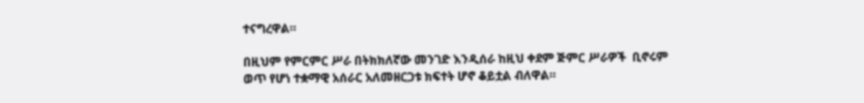ተናግረዋል።

በዚህም የምርምር ሥራ በትክክለኛው መንገድ እንዲሰራ ከዚህ ቀደም ጅምር ሥራዎች  ቢኖሩም ወጥ የሆነ ተቋማዊ አሰራር አለመዘርጋቱ ክፍተት ሆኖ ቆይቷል ብለዋል።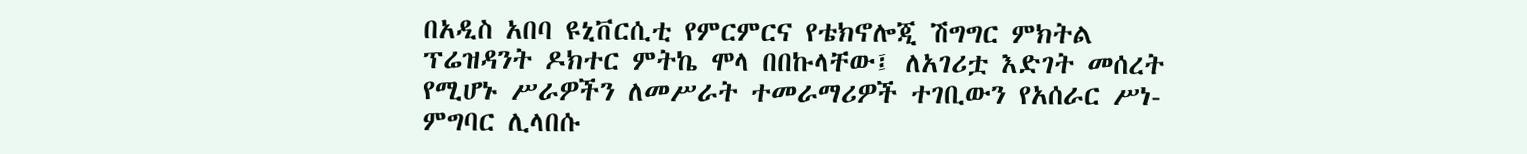በአዲስ አበባ ዩኒቨርሲቲ የምርምርና የቴክኖሎጂ ሽግግር ምክትል ፕሬዝዳንት ዶክተር ምትኬ ሞላ በበኩላቸው፤ ለአገሪቷ እድገት መሰረት የሚሆኑ ሥራዎችን ለመሥራት ተመራማሪዎች ተገቢውን የአሰራር ሥነ-ምግባር ሊላበሱ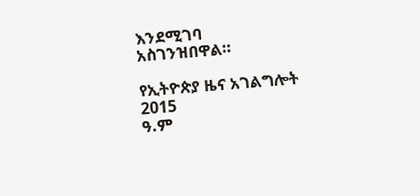እንደሚገባ አስገንዝበዋል።

የኢትዮጵያ ዜና አገልግሎት
2015
ዓ.ም